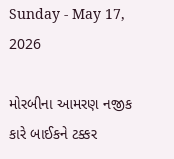Sunday - May 17, 2026

મોરબીના આમરણ નજીક કારે બાઈકને ટક્કર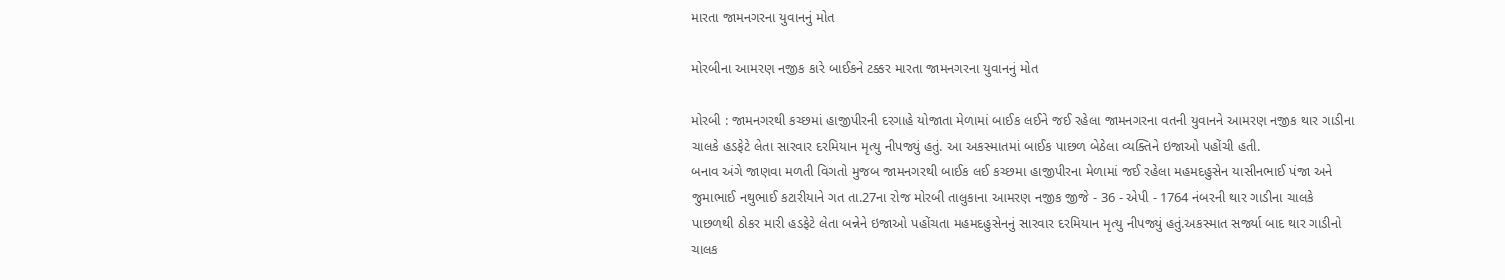મારતા જામનગરના યુવાનનું મોત

મોરબીના આમરણ નજીક કારે બાઈકને ટક્કર મારતા જામનગરના યુવાનનું મોત

મોરબી : જામનગરથી કચ્છમાં હાજીપીરની દરગાહે યોજાતા મેળામાં બાઈક લઈને જઈ રહેલા જામનગરના વતની યુવાનને આમરણ નજીક થાર ગાડીના ચાલકે હડફેટે લેતા સારવાર દરમિયાન મૃત્યુ નીપજ્યું હતું. આ અકસ્માતમાં બાઈક પાછળ બેઠેલા વ્યક્તિને ઇજાઓ પહોંચી હતી.
બનાવ અંગે જાણવા મળતી વિગતો મુજબ જામનગરથી બાઈક લઈ કચ્છમા હાજીપીરના મેળામાં જઈ રહેલા મહમદહુસેન યાસીનભાઈ પંજા અને જુમાભાઈ નથુભાઈ કટારીયાને ગત તા.27ના રોજ મોરબી તાલુકાના આમરણ નજીક જીજે - 36 - એપી - 1764 નંબરની થાર ગાડીના ચાલકે પાછળથી ઠોકર મારી હડફેટે લેતા બન્નેને ઇજાઓ પહોંચતા મહમદહુસેનનું સારવાર દરમિયાન મૃત્યુ નીપજ્યું હતું.અકસ્માત સર્જ્યા બાદ થાર ગાડીનો ચાલક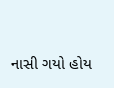નાસી ગયો હોય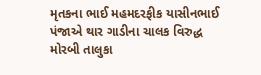મૃતકના ભાઈ મહમદરફીક યાસીનભાઈ પંજાએ થાર ગાડીના ચાલક વિરુદ્ધ મોરબી તાલુકા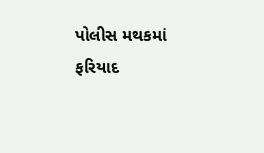પોલીસ મથકમાં ફરિયાદ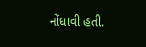નોંધાવી હતી.